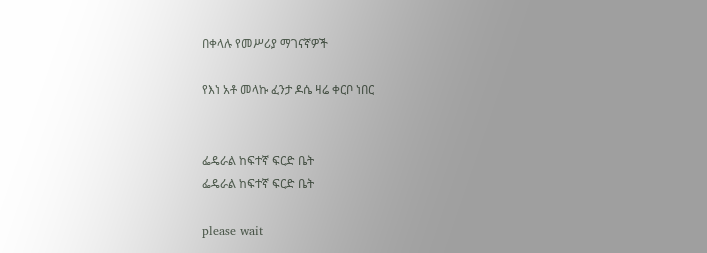በቀላሉ የመሥሪያ ማገናኛዎች

የእነ አቶ መላኩ ፈንታ ዶሴ ዛሬ ቀርቦ ነበር


ፌዴራል ከፍተኛ ፍርድ ቤት
ፌዴራል ከፍተኛ ፍርድ ቤት

please wait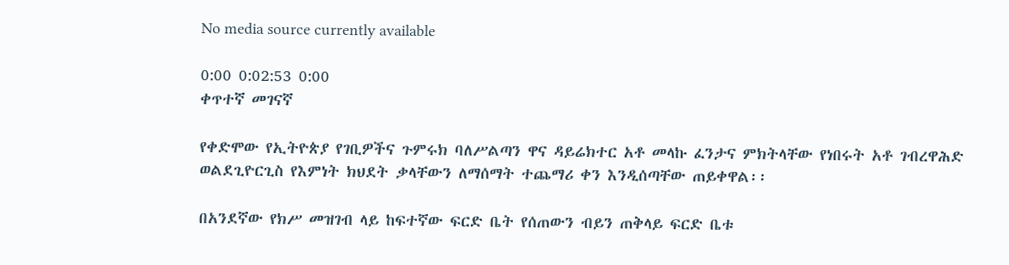No media source currently available

0:00 0:02:53 0:00
ቀጥተኛ መገናኛ

የቀድሞው የኢትዮጵያ የገቢዎችና ጉምሩክ ባለሥልጣን ዋና ዳይሬክተር አቶ መላኩ ፈንታና ምክትላቸው የነበሩት አቶ ገብረዋሕድ ወልደጊዮርጊስ የእምነት ክህደት ቃላቸውን ለማሰማት ተጨማሪ ቀን እንዲሰጣቸው ጠይቀዋል፡፡

በአንደኛው የክሥ መዝገብ ላይ ከፍተኛው ፍርድ ቤት የሰጠውን ብይን ጠቅላይ ፍርድ ቤቱ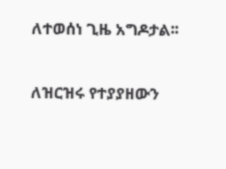ለተወሰነ ጊዜ አግዶታል፡፡

ለዝርዝሩ የተያያዘውን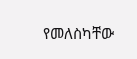የመለስካቸው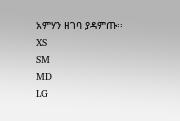አምሃን ዘገባ ያዳምጡ፡፡
XS
SM
MD
LG